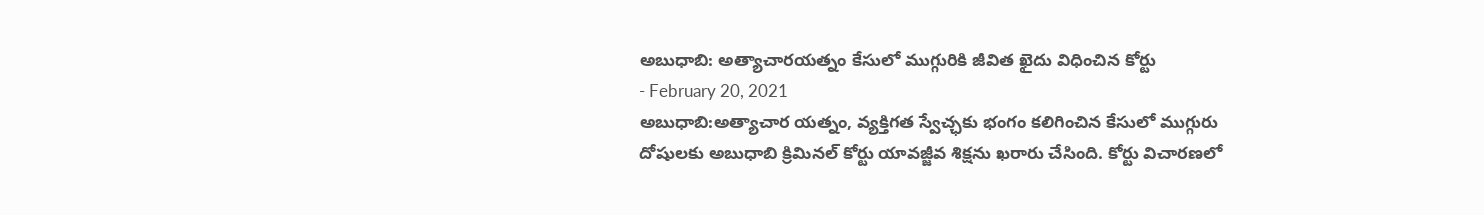అబుధాబి: అత్యాచారయత్నం కేసులో ముగ్గురికి జీవిత ఖైదు విధించిన కోర్టు
- February 20, 2021
అబుధాబి:అత్యాచార యత్నం, వ్యక్తిగత స్వేచ్ఛకు భంగం కలిగించిన కేసులో ముగ్గురు దోషులకు అబుధాబి క్రిమినల్ కోర్టు యావజ్జీవ శిక్షను ఖరారు చేసింది. కోర్టు విచారణలో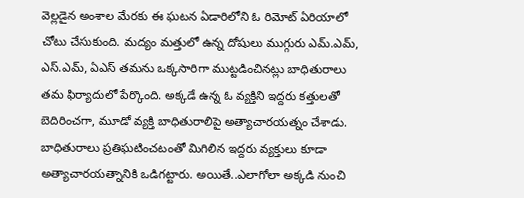వెల్లడైన అంశాల మేరకు ఈ ఘటన ఏడారిలోని ఓ రిమోట్ ఏరియాలో చోటు చేసుకుంది. మద్యం మత్తులో ఉన్న దోషులు ముగ్గురు ఎమ్.ఎమ్, ఎస్.ఎమ్, ఏఎస్ తమను ఒక్కసారిగా ముట్టడించినట్లు బాధితురాలు తమ ఫిర్యాదులో పేర్కొంది. అక్కడే ఉన్న ఓ వ్యక్తిని ఇద్దరు కత్తులతో బెదిరించగా, మూడో వ్యక్తి బాధితురాలిపై అత్యాచారయత్నం చేశాడు. బాధితురాలు ప్రతిఘటించటంతో మిగిలిన ఇద్దరు వ్యక్తులు కూడా అత్యాచారయత్నానికి ఒడిగట్టారు. అయితే..ఎలాగోలా అక్కడి నుంచి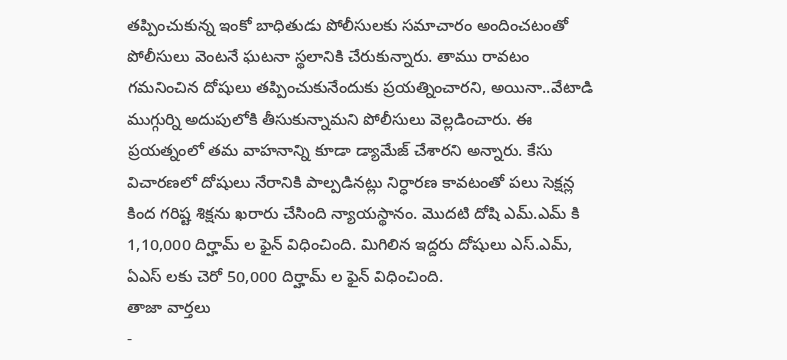తప్పించుకున్న ఇంకో బాధితుడు పోలీసులకు సమాచారం అందించటంతో పోలీసులు వెంటనే ఘటనా స్థలానికి చేరుకున్నారు. తాము రావటం గమనించిన దోషులు తప్పించుకునేందుకు ప్రయత్నించారని, అయినా..వేటాడి ముగ్గుర్ని అదుపులోకి తీసుకున్నామని పోలీసులు వెల్లడించారు. ఈ ప్రయత్నంలో తమ వాహనాన్ని కూడా డ్యామేజ్ చేశారని అన్నారు. కేసు విచారణలో దోషులు నేరానికి పాల్పడినట్లు నిర్ధారణ కావటంతో పలు సెక్షన్ల కింద గరిష్ట శిక్షను ఖరారు చేసింది న్యాయస్థానం. మొదటి దోషి ఎమ్.ఎమ్ కి 1,10,000 దిర్హామ్ ల ఫైన్ విధించింది. మిగిలిన ఇద్దరు దోషులు ఎస్.ఎమ్, ఏఎస్ లకు చెరో 50,000 దిర్హామ్ ల ఫైన్ విధించింది.
తాజా వార్తలు
-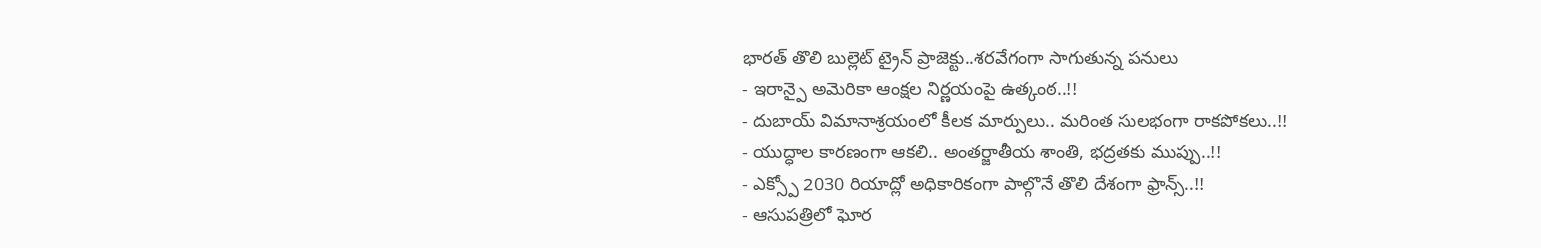భారత్ తొలి బుల్లెట్ ట్రైన్ ప్రాజెక్టు..శరవేగంగా సాగుతున్న పనులు
- ఇరాన్పై అమెరికా ఆంక్షల నిర్ణయంపై ఉత్కంఠ..!!
- దుబాయ్ విమానాశ్రయంలో కీలక మార్పులు.. మరింత సులభంగా రాకపోకలు..!!
- యుద్ధాల కారణంగా ఆకలి.. అంతర్జాతీయ శాంతి, భద్రతకు ముప్పు..!!
- ఎక్స్పో 2030 రియాద్లో అధికారికంగా పాల్గొనే తొలి దేశంగా ఫ్రాన్స్..!!
- ఆసుపత్రిలో ఘోర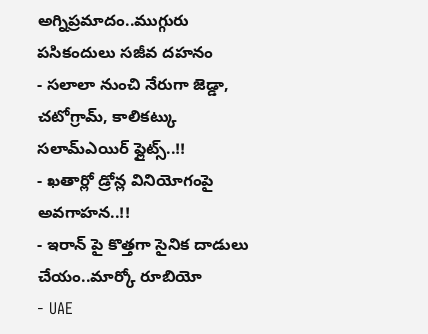అగ్నిప్రమాదం..ముగ్గురు పసికందులు సజీవ దహనం
- సలాలా నుంచి నేరుగా జెడ్డా, చటోగ్రామ్, కాలికట్కు సలామ్ఎయిర్ ఫ్లైట్స్..!!
- ఖతార్లో డ్రోన్ల వినియోగంపై అవగాహన..!!
- ఇరాన్ పై కొత్తగా సైనిక దాడులు చేయం..మార్కో రూబియో
- UAE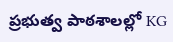ప్రభుత్వ పాఠశాలల్లో KG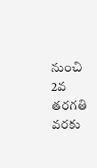నుంచి 2వ తరగతి వరకు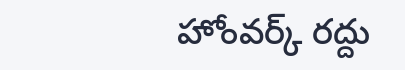హోంవర్క్ రద్దు